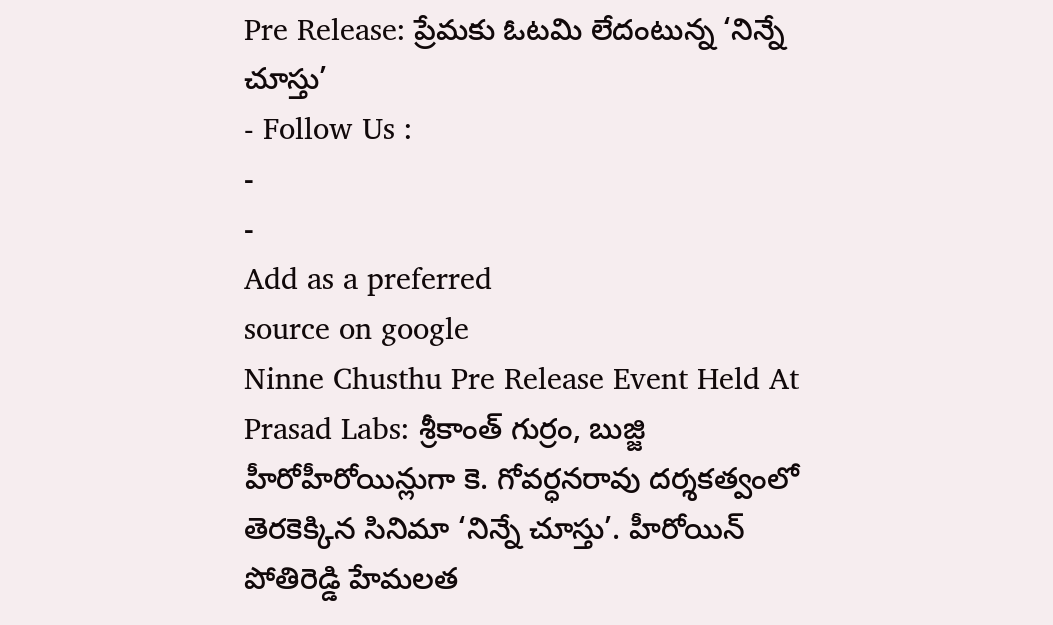Pre Release: ప్రేమకు ఓటమి లేదంటున్న ‘నిన్నే చూస్తు’
- Follow Us :
-
-
Add as a preferred
source on google
Ninne Chusthu Pre Release Event Held At Prasad Labs: శ్రీకాంత్ గుర్రం, బుజ్జి హీరోహీరోయిన్లుగా కె. గోవర్ధనరావు దర్శకత్వంలో తెరకెక్కిన సినిమా ‘నిన్నే చూస్తు’. హీరోయిన్ పోతిరెడ్డి హేమలత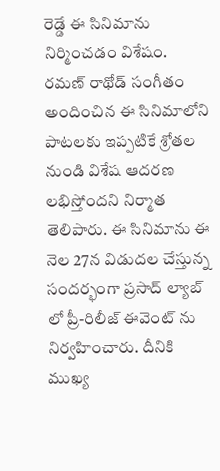రెడ్డే ఈ సినిమాను నిర్మించడం విశేషం. రమణ్ రాథోడ్ సంగీతం అందించిన ఈ సినిమాలోని పాటలకు ఇప్పటికే శ్రోతల నుండి విశేష ఆదరణ లభిస్తోందని నిర్మాత తెలిపారు. ఈ సినిమాను ఈ నెల 27న విడుదల చేస్తున్న సందర్భంగా ప్రసాద్ ల్యాబ్ లో ప్రీ-రిలీజ్ ఈవెంట్ ను నిర్వహించారు. దీనికి ముఖ్య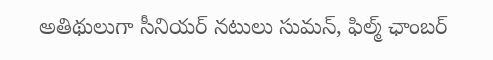అతిథులుగా సీనియర్ నటులు సుమన్, ఫిల్మ్ ఛాంబర్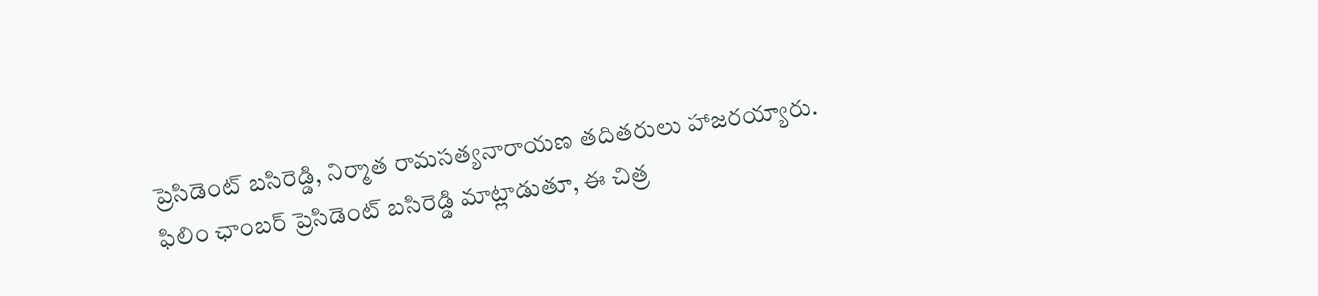ప్రెసిడెంట్ బసిరెడ్డి, నిర్మాత రామసత్యనారాయణ తదితరులు హాజరయ్యారు.
ఫిలిం ఛాంబర్ ప్రెసిడెంట్ బసిరెడ్డి మాట్లాడుతూ, ఈ చిత్ర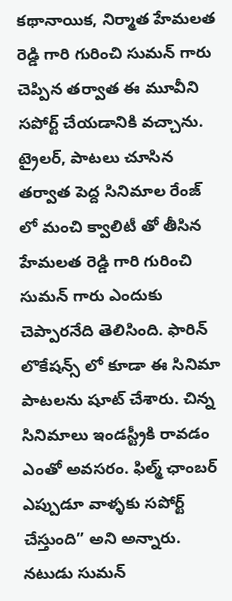కథానాయిక, నిర్మాత హేమలత రెడ్డి గారి గురించి సుమన్ గారు చెప్పిన తర్వాత ఈ మూవీని సపోర్ట్ చేయడానికి వచ్చాను. ట్రైలర్, పాటలు చూసిన తర్వాత పెద్ద సినిమాల రేంజ్ లో మంచి క్వాలిటీ తో తీసిన హేమలత రెడ్డి గారి గురించి సుమన్ గారు ఎందుకు చెప్పారనేది తెలిసింది. ఫారిన్ లొకేషన్స్ లో కూడా ఈ సినిమా పాటలను షూట్ చేశారు. చిన్న సినిమాలు ఇండస్ట్రీకి రావడం ఎంతో అవసరం. ఫిల్మ్ ఛాంబర్ ఎప్పుడూ వాళ్ళకు సపోర్ట్ చేస్తుంది” అని అన్నారు. నటుడు సుమన్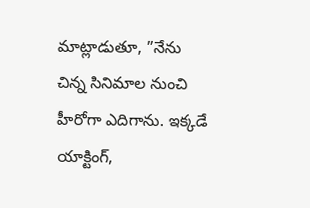మాట్లాడుతూ, ”నేను చిన్న సినిమాల నుంచి హీరోగా ఎదిగాను. ఇక్కడే యాక్టింగ్,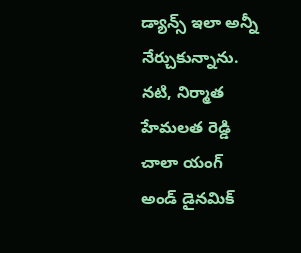డ్యాన్స్ ఇలా అన్నీ నేర్చుకున్నాను. నటి, నిర్మాత హేమలత రెడ్డి చాలా యంగ్ అండ్ డైనమిక్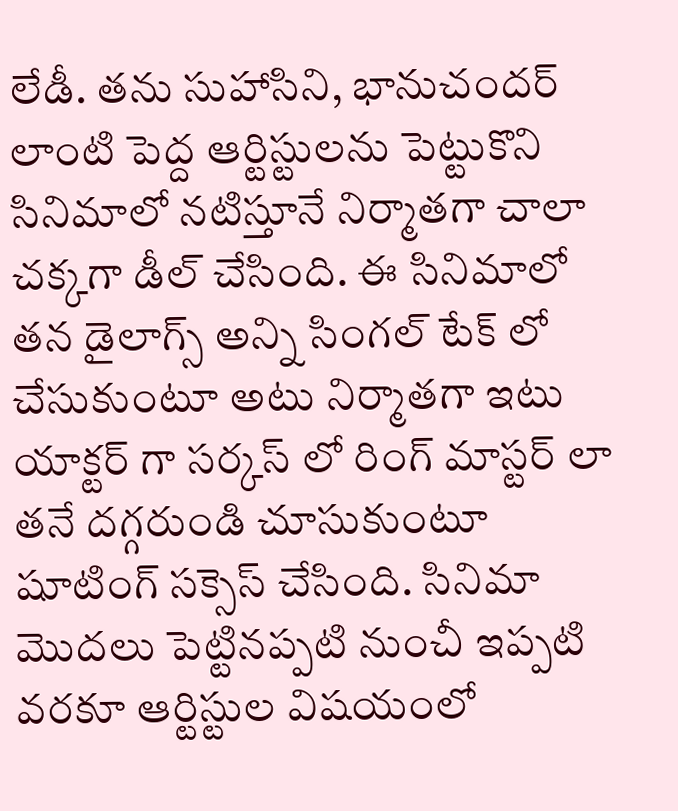లేడీ. తను సుహాసిని, భానుచందర్ లాంటి పెద్ద ఆర్టిస్టులను పెట్టుకొని సినిమాలో నటిస్తూనే నిర్మాతగా చాలా చక్కగా డీల్ చేసింది. ఈ సినిమాలో తన డైలాగ్స్ అన్ని సింగల్ టేక్ లో చేసుకుంటూ అటు నిర్మాతగా ఇటు యాక్టర్ గా సర్కస్ లో రింగ్ మాస్టర్ లా తనే దగ్గరుండి చూసుకుంటూ షూటింగ్ సక్సెస్ చేసింది. సినిమా మొదలు పెట్టినప్పటి నుంచీ ఇప్పటి వరకూ ఆర్టిస్టుల విషయంలో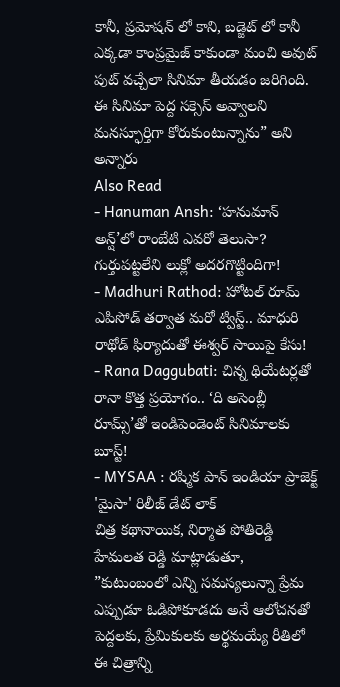కానీ, ప్రమోషన్ లో కాని, బడ్జెట్ లో కానీ ఎక్కడా కాంప్రమైజ్ కాకుండా మంచి అవుట్ పుట్ వచ్చేలా సినిమా తీయడం జరిగింది. ఈ సినిమా పెద్ద సక్సెస్ అవ్వాలని మనస్ఫూర్తిగా కోరుకుంటున్నాను” అని అన్నారు
Also Read
- Hanuman Ansh: ‘హనుమాన్ అన్ష్’లో రాంబేటి ఎవరో తెలుసా? గుర్తుపట్టలేని లుక్లో అదరగొట్టిందిగా!
- Madhuri Rathod: హోటల్ రూమ్ ఎపిసోడ్ తర్వాత మరో ట్విస్ట్.. మాధురి రాథోడ్ ఫిర్యాదుతో ఈశ్వర్ సాయిపై కేసు!
- Rana Daggubati: చిన్న థియేటర్లతో రానా కొత్త ప్రయోగం.. ‘ది అసెంబ్లీ రూమ్స్’తో ఇండిపెండెంట్ సినిమాలకు బూస్ట్!
- MYSAA : రష్మిక పాన్ ఇండియా ప్రాజెక్ట్ 'మైసా' రిలీజ్ డేట్ లాక్
చిత్ర కథానాయిక, నిర్మాత పోతిరెడ్డి హేమలత రెడ్డి మాట్లాడుతూ, ”కుటుంబంలో ఎన్ని సమస్యలున్నా ప్రేమ ఎప్పుడూ ఓడిపోకూడదు అనే ఆలోచనతో పెద్దలకు, ప్రేమికులకు అర్థమయ్యే రీతిలో ఈ చిత్రాన్ని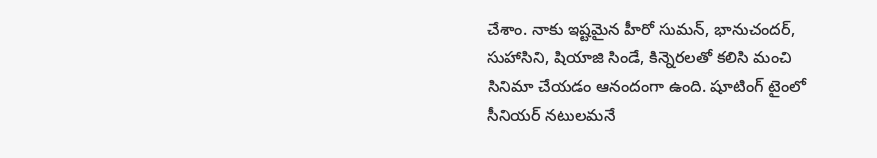చేశాం. నాకు ఇష్టమైన హీరో సుమన్, భానుచందర్, సుహాసిని, షియాజి సిండే, కిన్నెరలతో కలిసి మంచి సినిమా చేయడం ఆనందంగా ఉంది. షూటింగ్ టైంలో సీనియర్ నటులమనే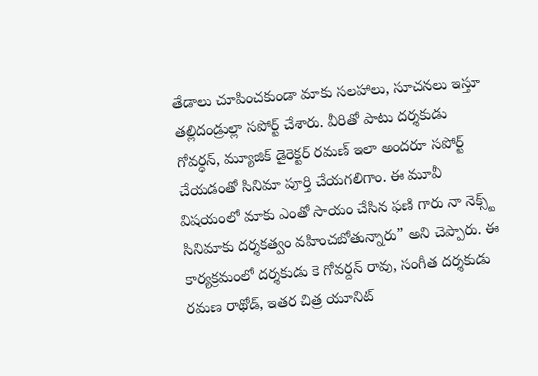తేడాలు చూపించకుండా మాకు సలహాలు, సూచనలు ఇస్తూ తల్లిదండ్రుల్లా సపోర్ట్ చేశారు. వీరితో పాటు దర్శకుడు గోవర్ధన్, మ్యూజిక్ డైరెక్టర్ రమణ్ ఇలా అందరూ సపోర్ట్ చేయడంతో సినిమా పూర్తి చేయగలిగాం. ఈ మూవీ విషయంలో మాకు ఎంతో సాయం చేసిన ఫణి గారు నా నెక్స్ట్ సినిమాకు దర్శకత్వం వహించబోతున్నారు” అని చెప్పారు. ఈ కార్యక్రమంలో దర్శకుడు కె గోవర్దన్ రావు, సంగీత దర్శకుడు రమణ రాథోడ్, ఇతర చిత్ర యూనిట్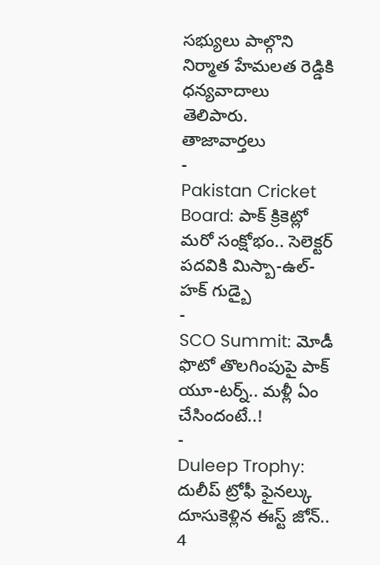సభ్యులు పాల్గొని నిర్మాత హేమలత రెడ్డికి ధన్యవాదాలు తెలిపారు.
తాజావార్తలు
-
Pakistan Cricket Board: పాక్ క్రికెట్లో మరో సంక్షోభం.. సెలెక్టర్ పదవికి మిస్బా-ఉల్-హక్ గుడ్బై
-
SCO Summit: మోడీ ఫొటో తొలగింపుపై పాక్ యూ-టర్న్.. మళ్లీ ఏం చేసిందంటే..!
-
Duleep Trophy: దులీప్ ట్రోఫీ ఫైనల్కు దూసుకెళ్లిన ఈస్ట్ జోన్.. 4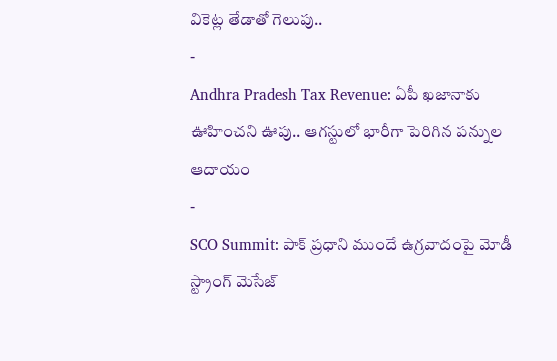వికెట్ల తేడాతో గెలుపు..
-
Andhra Pradesh Tax Revenue: ఏపీ ఖజానాకు ఊహించని ఊపు.. ఆగస్టులో భారీగా పెరిగిన పన్నుల ఆదాయం
-
SCO Summit: పాక్ ప్రధాని ముందే ఉగ్రవాదంపై మోడీ స్ట్రాంగ్ మెసేజ్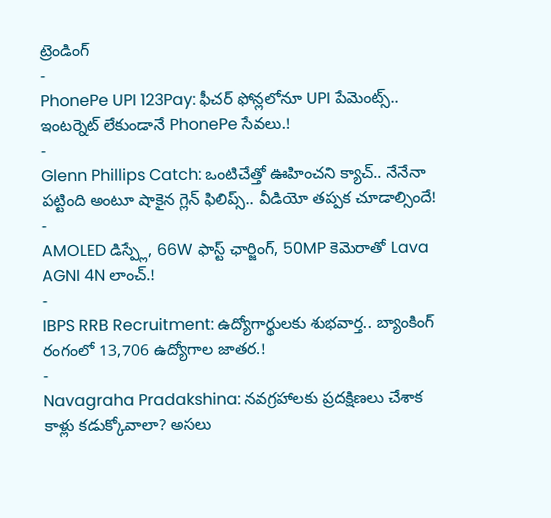ట్రెండింగ్
-
PhonePe UPI 123Pay: ఫీచర్ ఫోన్లలోనూ UPI పేమెంట్స్.. ఇంటర్నెట్ లేకుండానే PhonePe సేవలు.!
-
Glenn Phillips Catch: ఒంటిచేత్తో ఊహించని క్యాచ్.. నేనేనా పట్టింది అంటూ షాకైన గ్లెన్ ఫిలిప్స్.. వీడియో తప్పక చూడాల్సిందే!
-
AMOLED డిస్ప్లే, 66W ఫాస్ట్ ఛార్జింగ్, 50MP కెమెరాతో Lava AGNI 4N లాంచ్.!
-
IBPS RRB Recruitment: ఉద్యోగార్థులకు శుభవార్త.. బ్యాంకింగ్ రంగంలో 13,706 ఉద్యోగాల జాతర.!
-
Navagraha Pradakshina: నవగ్రహాలకు ప్రదక్షిణలు చేశాక కాళ్లు కడుక్కోవాలా? అసలు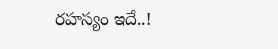రహస్యం ఇదే..!